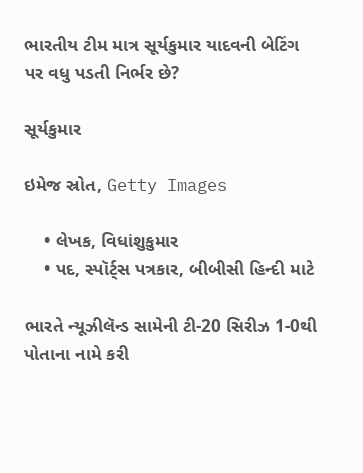ભારતીય ટીમ માત્ર સૂર્યકુમાર યાદવની બેટિંગ પર વધુ પડતી નિર્ભર છે?

સૂર્યકુમાર

ઇમેજ સ્રોત, Getty Images

    • લેખક, વિધાંશુકુમાર
    • પદ, સ્પૉર્ટ્સ પત્રકાર, બીબીસી હિન્દી માટે

ભારતે ન્યૂઝીલૅન્ડ સામેની ટી-20 સિરીઝ 1-0થી પોતાના નામે કરી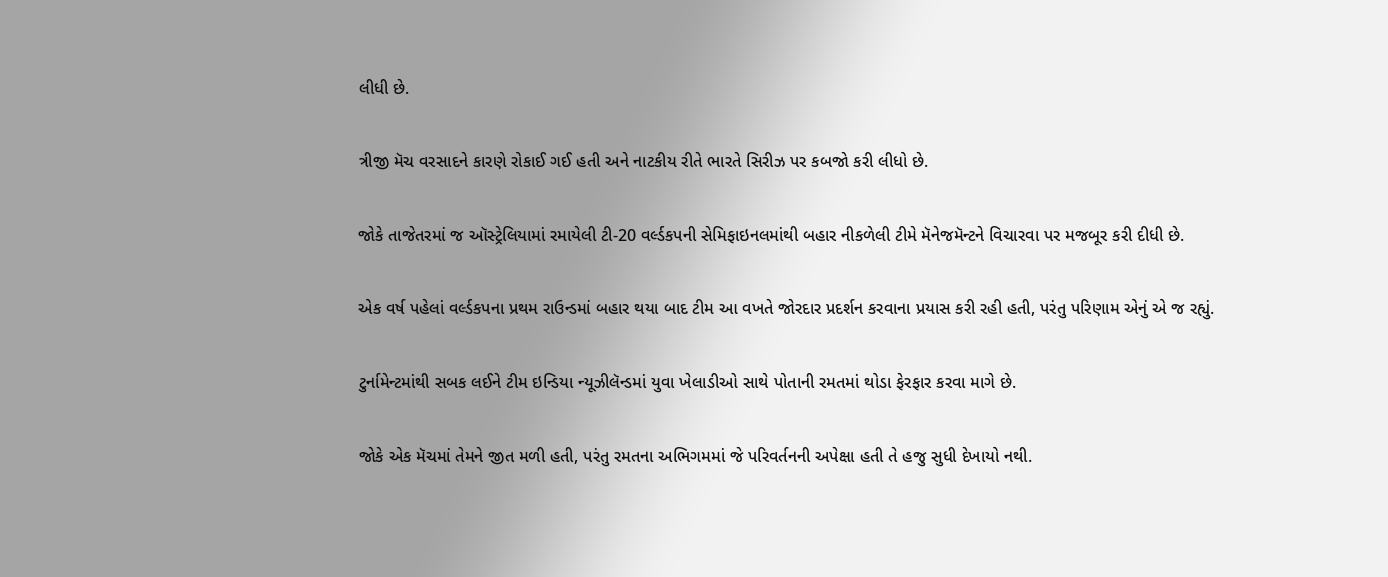લીધી છે.

ત્રીજી મૅચ વરસાદને કારણે રોકાઈ ગઈ હતી અને નાટકીય રીતે ભારતે સિરીઝ પર કબજો કરી લીધો છે.

જોકે તાજેતરમાં જ ઑસ્ટ્રેલિયામાં રમાયેલી ટી-20 વર્લ્ડકપની સેમિફાઇનલમાંથી બહાર નીકળેલી ટીમે મૅનેજમૅન્ટને વિચારવા પર મજબૂર કરી દીધી છે.

એક વર્ષ પહેલાં વર્લ્ડકપના પ્રથમ રાઉન્ડમાં બહાર થયા બાદ ટીમ આ વખતે જોરદાર પ્રદર્શન કરવાના પ્રયાસ કરી રહી હતી, પરંતુ પરિણામ એનું એ જ રહ્યું.

ટુર્નામેન્ટમાંથી સબક લઈને ટીમ ઇન્ડિયા ન્યૂઝીલૅન્ડમાં યુવા ખેલાડીઓ સાથે પોતાની રમતમાં થોડા ફેરફાર કરવા માગે છે.

જોકે એક મૅચમાં તેમને જીત મળી હતી, પરંતુ રમતના અભિગમમાં જે પરિવર્તનની અપેક્ષા હતી તે હજુ સુધી દેખાયો નથી.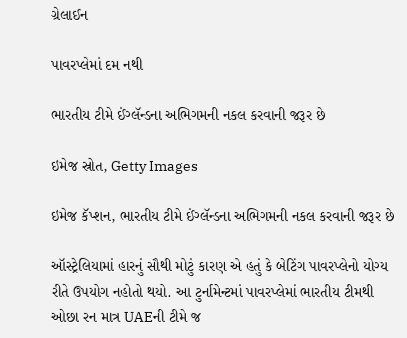ગ્રેલાઈન

પાવરપ્લેમાં દમ નથી

ભારતીય ટીમે ઈંગ્લૅન્ડના અભિગમની નકલ કરવાની જરૂર છે

ઇમેજ સ્રોત, Getty Images

ઇમેજ કૅપ્શન, ભારતીય ટીમે ઈંગ્લૅન્ડના અભિગમની નકલ કરવાની જરૂર છે

ઑસ્ટ્રેલિયામાં હારનું સૌથી મોટું કારણ એ હતું કે બેટિંગ પાવરપ્લેનો યોગ્ય રીતે ઉપયોગ નહોતો થયો. આ ટુર્નામેન્ટમાં પાવરપ્લેમાં ભારતીય ટીમથી ઓછા રન માત્ર UAEની ટીમે જ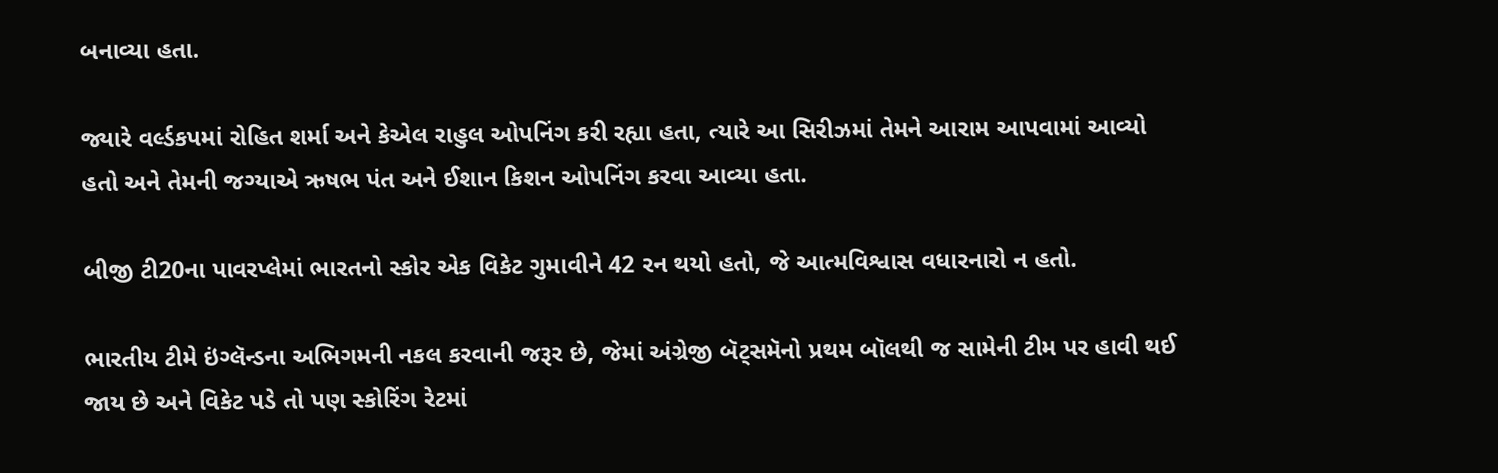બનાવ્યા હતા.

જ્યારે વર્લ્ડકપમાં રોહિત શર્મા અને કેએલ રાહુલ ઓપનિંગ કરી રહ્યા હતા, ત્યારે આ સિરીઝમાં તેમને આરામ આપવામાં આવ્યો હતો અને તેમની જગ્યાએ ઋષભ પંત અને ઈશાન કિશન ઓપનિંગ કરવા આવ્યા હતા.

બીજી ટી20ના પાવરપ્લેમાં ભારતનો સ્કોર એક વિકેટ ગુમાવીને 42 રન થયો હતો, જે આત્મવિશ્વાસ વધારનારો ન હતો.

ભારતીય ટીમે ઇંગ્લૅન્ડના અભિગમની નકલ કરવાની જરૂર છે, જેમાં અંગ્રેજી બૅટ્સમૅનો પ્રથમ બૉલથી જ સામેની ટીમ પર હાવી થઈ જાય છે અને વિકેટ પડે તો પણ સ્કોરિંગ રેટમાં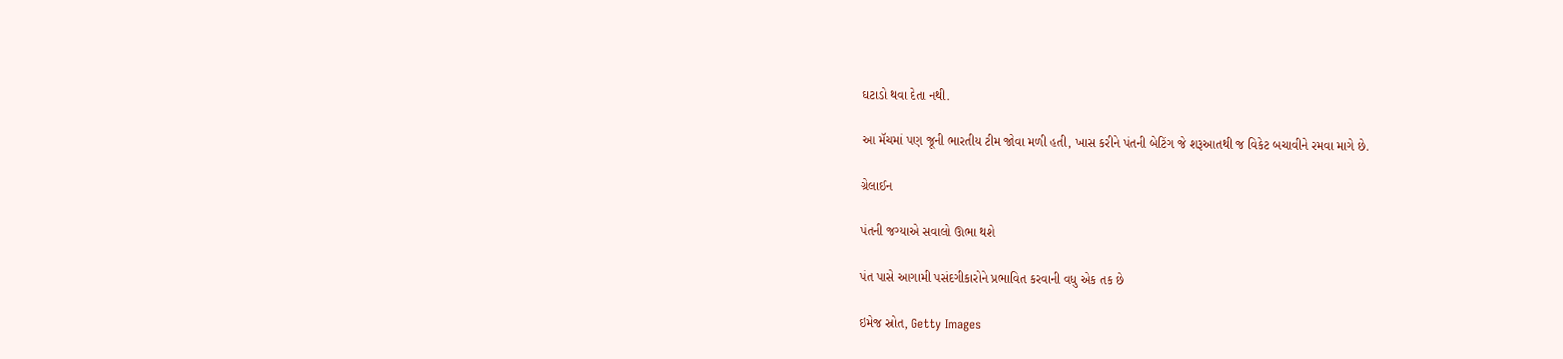ઘટાડો થવા દેતા નથી.

આ મૅચમાં પણ જૂની ભારતીય ટીમ જોવા મળી હતી, ખાસ કરીને પંતની બેટિંગ જે શરૂઆતથી જ વિકેટ બચાવીને રમવા માગે છે.

ગ્રેલાઈન

પંતની જગ્યાએ સવાલો ઊભા થશે

પંત પાસે આગામી પસંદગીકારોને પ્રભાવિત કરવાની વધુ એક તક છે

ઇમેજ સ્રોત, Getty Images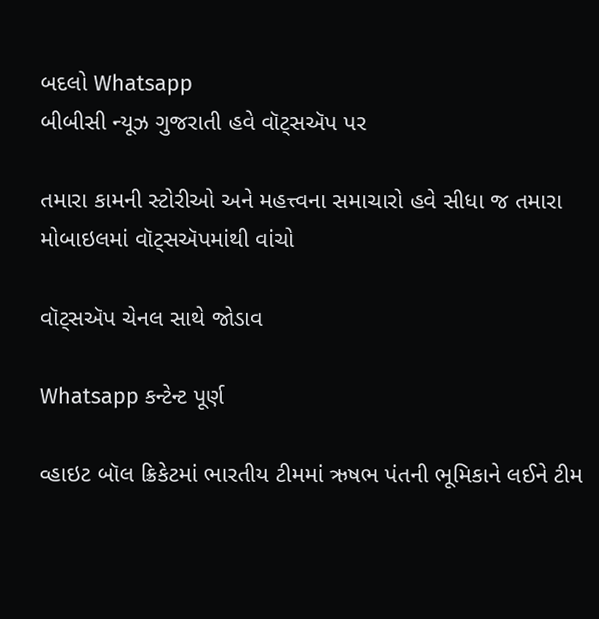બદલો Whatsapp
બીબીસી ન્યૂઝ ગુજરાતી હવે વૉટ્સઍપ પર

તમારા કામની સ્ટોરીઓ અને મહત્ત્વના સમાચારો હવે સીધા જ તમારા મોબાઇલમાં વૉટ્સઍપમાંથી વાંચો

વૉટ્સઍપ ચેનલ સાથે જોડાવ

Whatsapp કન્ટેન્ટ પૂર્ણ

વ્હાઇટ બૉલ ક્રિકેટમાં ભારતીય ટીમમાં ઋષભ પંતની ભૂમિકાને લઈને ટીમ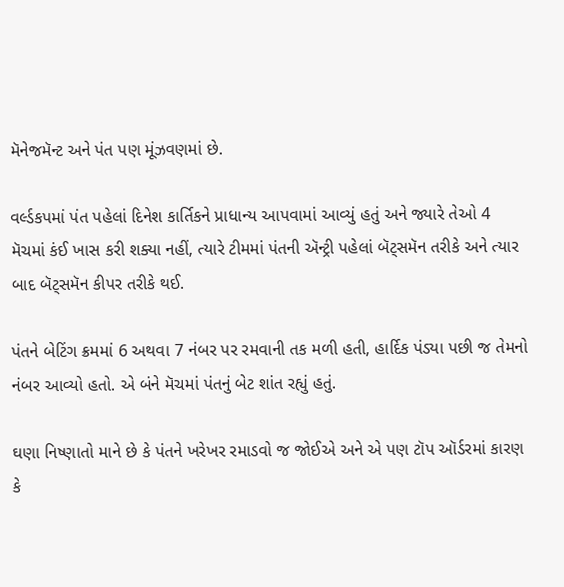મૅનેજમૅન્ટ અને પંત પણ મૂંઝવણમાં છે.

વર્લ્ડકપમાં પંત પહેલાં દિનેશ કાર્તિકને પ્રાધાન્ય આપવામાં આવ્યું હતું અને જ્યારે તેઓ 4 મૅચમાં કંઈ ખાસ કરી શક્યા નહીં, ત્યારે ટીમમાં પંતની ઍન્ટ્રી પહેલાં બૅટ્સમૅન તરીકે અને ત્યાર બાદ બૅટ્સમૅન કીપર તરીકે થઈ.

પંતને બેટિંગ ક્રમમાં 6 અથવા 7 નંબર પર રમવાની તક મળી હતી, હાર્દિક પંડ્યા પછી જ તેમનો નંબર આવ્યો હતો. એ બંને મૅચમાં પંતનું બેટ શાંત રહ્યું હતું.

ઘણા નિષ્ણાતો માને છે કે પંતને ખરેખર રમાડવો જ જોઈએ અને એ પણ ટૉપ ઑર્ડરમાં કારણ કે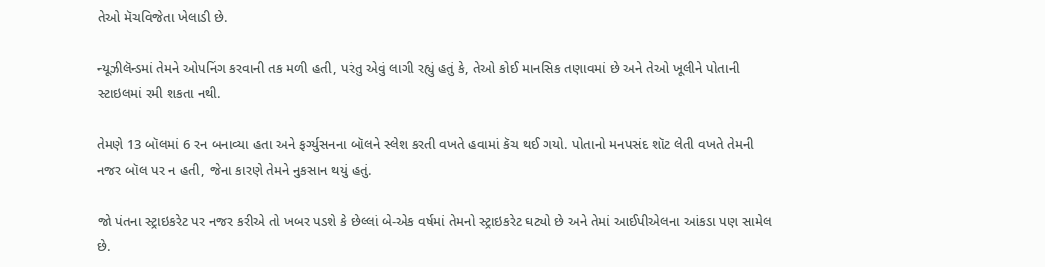તેઓ મૅચવિજેતા ખેલાડી છે.

ન્યૂઝીલૅન્ડમાં તેમને ઓપનિંગ કરવાની તક મળી હતી, પરંતુ એવું લાગી રહ્યું હતું કે, તેઓ કોઈ માનસિક તણાવમાં છે અને તેઓ ખૂલીને પોતાની સ્ટાઇલમાં રમી શકતા નથી.

તેમણે 13 બૉલમાં 6 રન બનાવ્યા હતા અને ફર્ગ્યુસનના બૉલને સ્લેશ કરતી વખતે હવામાં કૅચ થઈ ગયો. પોતાનો મનપસંદ શૉટ લેતી વખતે તેમની નજર બૉલ પર ન હતી, જેના કારણે તેમને નુકસાન થયું હતું.

જો પંતના સ્ટ્રાઇકરેટ પર નજર કરીએ તો ખબર પડશે કે છેલ્લાં બે-એક વર્ષમાં તેમનો સ્ટ્રાઇકરેટ ઘટ્યો છે અને તેમાં આઈપીએલના આંકડા પણ સામેલ છે.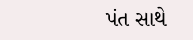પંત સાથે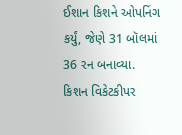ઈશાન કિશને ઓપનિંગ કર્યું, જેણે 31 બૉલમાં 36 રન બનાવ્યા. કિશન વિકેટકીપર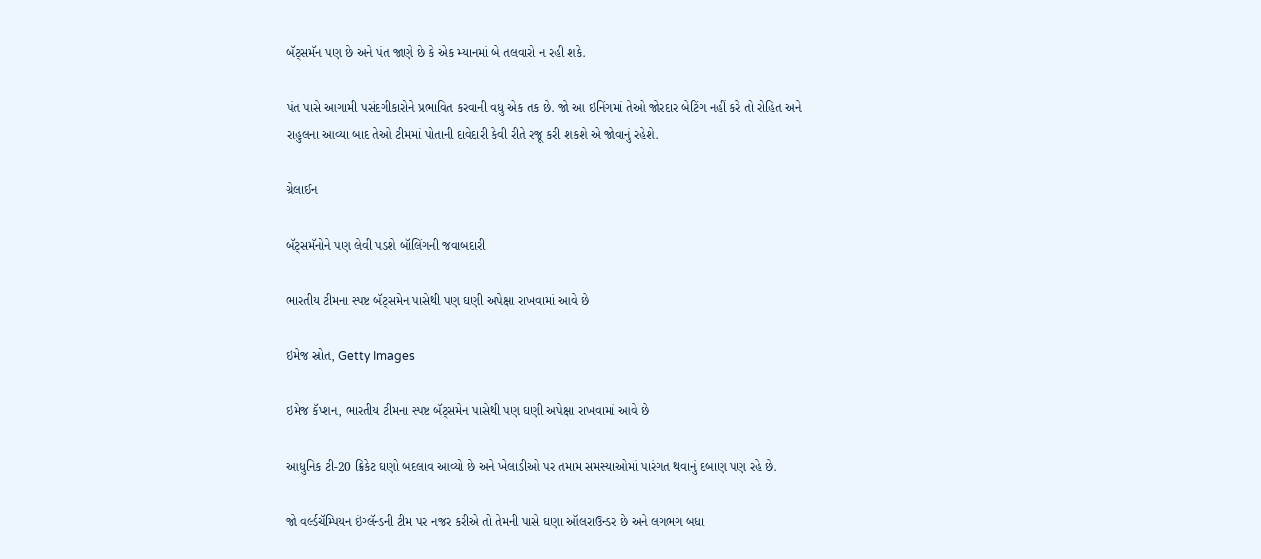બૅટ્સમૅન પણ છે અને પંત જાણે છે કે એક મ્યાનમાં બે તલવારો ન રહી શકે.

પંત પાસે આગામી પસંદગીકારોને પ્રભાવિત કરવાની વધુ એક તક છે. જો આ ઇનિંગમાં તેઓ જોરદાર બેટિંગ નહીં કરે તો રોહિત અને રાહુલના આવ્યા બાદ તેઓ ટીમમાં પોતાની દાવેદારી કેવી રીતે રજૂ કરી શકશે એ જોવાનું રહેશે.

ગ્રેલાઈન

બૅટ્સમૅનોને પણ લેવી પડશે બૉલિંગની જવાબદારી

ભારતીય ટીમના સ્પષ્ટ બૅટ્સમેન પાસેથી પણ ઘણી અપેક્ષા રાખવામાં આવે છે

ઇમેજ સ્રોત, Getty Images

ઇમેજ કૅપ્શન, ભારતીય ટીમના સ્પષ્ટ બૅટ્સમેન પાસેથી પણ ઘણી અપેક્ષા રાખવામાં આવે છે

આધુનિક ટી-20 ક્રિકેટ ઘણો બદલાવ આવ્યો છે અને ખેલાડીઓ પર તમામ સમસ્યાઓમાં પારંગત થવાનું દબાણ પણ રહે છે.

જો વર્લ્ડચૅમ્પિયન ઇંગ્લૅન્ડની ટીમ પર નજર કરીએ તો તેમની પાસે ઘણા ઑલરાઉન્ડર છે અને લગભગ બધા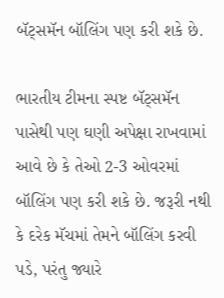બૅટ્સમૅન બૉલિંગ પણ કરી શકે છે.

ભારતીય ટીમના સ્પષ્ટ બૅટ્સમૅન પાસેથી પણ ઘણી અપેક્ષા રાખવામાં આવે છે કે તેઓ 2-3 ઓવરમાં બૉલિંગ પણ કરી શકે છે. જરૂરી નથી કે દરેક મૅચમાં તેમને બૉલિંગ કરવી પડે, પરંતુ જ્યારે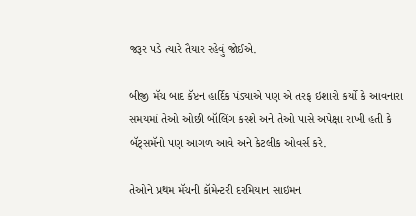જરૂર પડે ત્યારે તૈયાર રહેવું જોઈએ.

બીજી મૅચ બાદ કૅપ્ટન હાર્દિક પંડ્યાએ પણ એ તરફ ઇશારો કર્યો કે આવનારા સમયમાં તેઓ ઓછી બૉલિંગ કરશે અને તેઓ પાસે અપેક્ષા રાખી હતી કે બૅટ્સમૅનો પણ આગળ આવે અને કેટલીક ઓવર્સ કરે.

તેઓને પ્રથમ મૅચની કૉમેન્ટરી દરમિયાન સાઇમન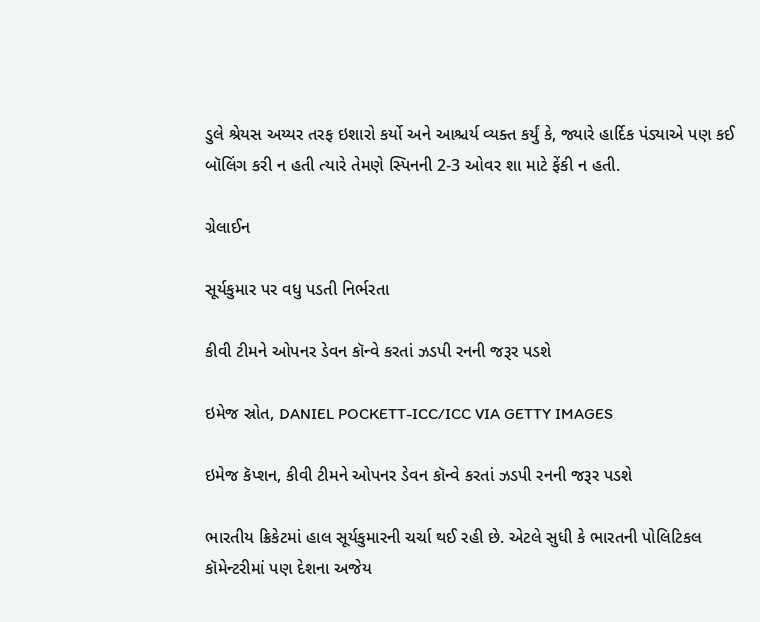ડુલે શ્રેયસ અય્યર તરફ ઇશારો કર્યો અને આશ્ચર્ય વ્યક્ત કર્યું કે, જ્યારે હાર્દિક પંડ્યાએ પણ કઈ બૉલિંગ કરી ન હતી ત્યારે તેમણે સ્પિનની 2-3 ઓવર શા માટે ફેંકી ન હતી.

ગ્રેલાઈન

સૂર્યકુમાર પર વધુ પડતી નિર્ભરતા

કીવી ટીમને ઓપનર ડેવન કૉન્વે કરતાં ઝડપી રનની જરૂર પડશે

ઇમેજ સ્રોત, DANIEL POCKETT-ICC/ICC VIA GETTY IMAGES

ઇમેજ કૅપ્શન, કીવી ટીમને ઓપનર ડેવન કૉન્વે કરતાં ઝડપી રનની જરૂર પડશે

ભારતીય ક્રિકેટમાં હાલ સૂર્યકુમારની ચર્ચા થઈ રહી છે. એટલે સુધી કે ભારતની પોલિટિકલ કૉમેન્ટરીમાં પણ દેશના અજેય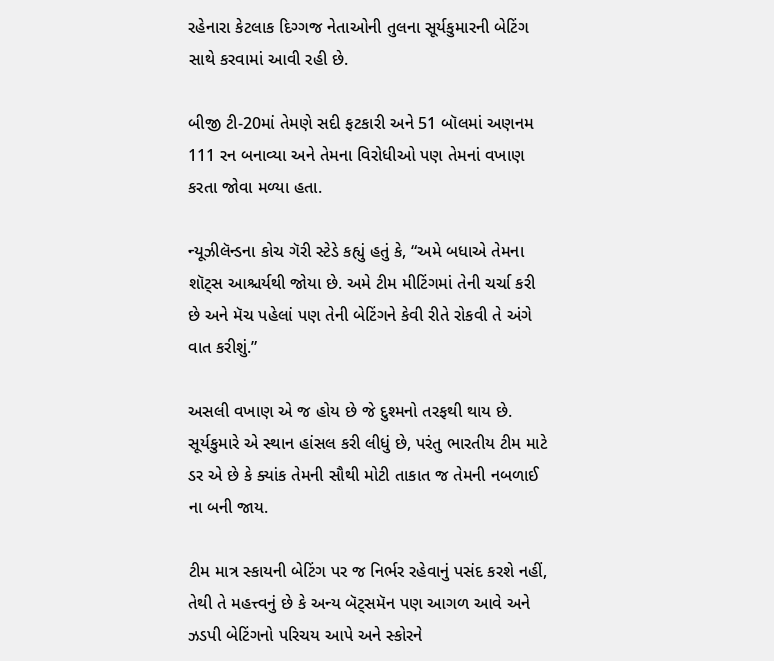રહેનારા કેટલાક દિગ્ગજ નેતાઓની તુલના સૂર્યકુમારની બેટિંગ સાથે કરવામાં આવી રહી છે.

બીજી ટી-20માં તેમણે સદી ફટકારી અને 51 બૉલમાં અણનમ 111 રન બનાવ્યા અને તેમના વિરોધીઓ પણ તેમનાં વખાણ કરતા જોવા મળ્યા હતા.

ન્યૂઝીલૅન્ડના કોચ ગૅરી સ્ટેડે કહ્યું હતું કે, “અમે બધાએ તેમના શૉટ્સ આશ્ચર્યથી જોયા છે. અમે ટીમ મીટિંગમાં તેની ચર્ચા કરી છે અને મૅચ પહેલાં પણ તેની બેટિંગને કેવી રીતે રોકવી તે અંગે વાત કરીશું.”

અસલી વખાણ એ જ હોય છે જે દુશ્મનો તરફથી થાય છે. સૂર્યકુમારે એ સ્થાન હાંસલ કરી લીધું છે, પરંતુ ભારતીય ટીમ માટે ડર એ છે કે ક્યાંક તેમની સૌથી મોટી તાકાત જ તેમની નબળાઈ ના બની જાય.

ટીમ માત્ર સ્કાયની બેટિંગ પર જ નિર્ભર રહેવાનું પસંદ કરશે નહીં, તેથી તે મહત્ત્વનું છે કે અન્ય બૅટ્સમૅન પણ આગળ આવે અને ઝડપી બેટિંગનો પરિચય આપે અને સ્કોરને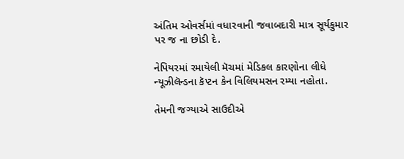અંતિમ ઓવર્સમાં વધારવાની જવાબદારી માત્ર સૂર્યકુમાર પર જ ના છોડી દે.

નેપિયરમાં રમાયેલી મૅચમાં મેડિકલ કારણોના લીધે ન્યૂઝીલૅન્ડના કૅપ્ટન કેન વિલિયમસન રમ્યા નહોતા.

તેમની જગ્યાએ સાઉદીએ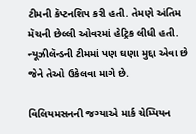ટીમની કૅપ્ટનશિપ કરી હતી. તેમણે અંતિમ મૅચની છેલ્લી ઓવરમાં હેટ્રિક લીધી હતી. ન્યૂઝીલૅન્ડની ટીમમાં પણ ઘણા મુદ્દા એવા છે જેને તેઓ ઉકેલવા માગે છે.

વિલિયમસનની જગ્યાએ માર્ક ચેમ્પિયન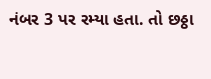નંબર 3 પર રમ્યા હતા. તો છઠ્ઠા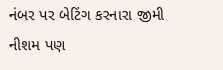નંબર પર બેટિંગ કરનારા જીમી નીશમ પણ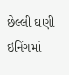છેલ્લી ઘણી ઇનિંગમાં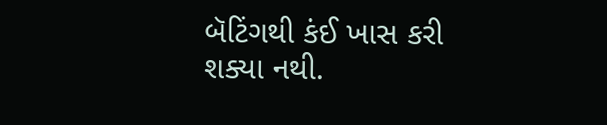બૅટિંગથી કંઈ ખાસ કરી શક્યા નથી.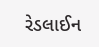રેડલાઈન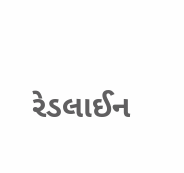રેડલાઈન